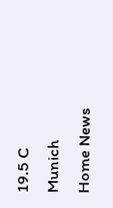19.5 C
Munich
Home News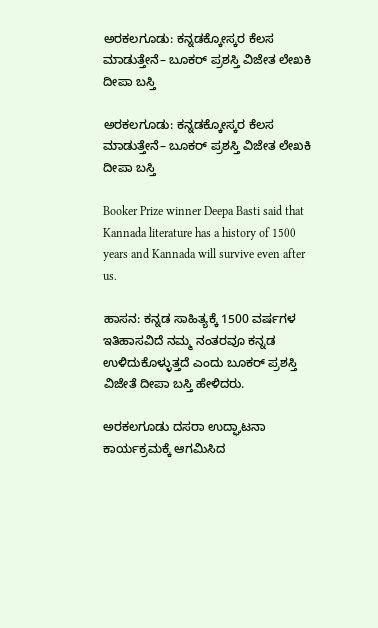ಅರಕಲಗೂಡು: ಕನ್ನಡಕ್ಕೋಸ್ಕರ ಕೆಲಸ ಮಾಡುತ್ತೇನೆ– ಬೂಕರ್ ಪ್ರಶಸ್ತಿ ವಿಜೇತ ಲೇಖಕಿ ದೀಪಾ ಬಸ್ತಿ

ಅರಕಲಗೂಡು: ಕನ್ನಡಕ್ಕೋಸ್ಕರ ಕೆಲಸ ಮಾಡುತ್ತೇನೆ– ಬೂಕರ್ ಪ್ರಶಸ್ತಿ ವಿಜೇತ ಲೇಖಕಿ ದೀಪಾ ಬಸ್ತಿ

Booker Prize winner Deepa Basti said that Kannada literature has a history of 1500 years and Kannada will survive even after us.

ಹಾಸನ: ಕನ್ನಡ ಸಾಹಿತ್ಯಕ್ಕೆ 1500 ವರ್ಷಗಳ ಇತಿಹಾಸವಿದೆ ನಮ್ಮ ನಂತರವೂ ಕನ್ನಡ ಉಳಿದುಕೊಳ್ಳುತ್ತದೆ ಎಂದು ಬೂಕರ್ ಪ್ರಶಸ್ತಿ ವಿಜೇತೆ ದೀಪಾ ಬಸ್ತಿ ಹೇಳಿದರು.

ಅರಕಲಗೂಡು ದಸರಾ ಉದ್ಘಾಟನಾ ಕಾರ್ಯಕ್ರಮಕ್ಕೆ ಆಗಮಿಸಿದ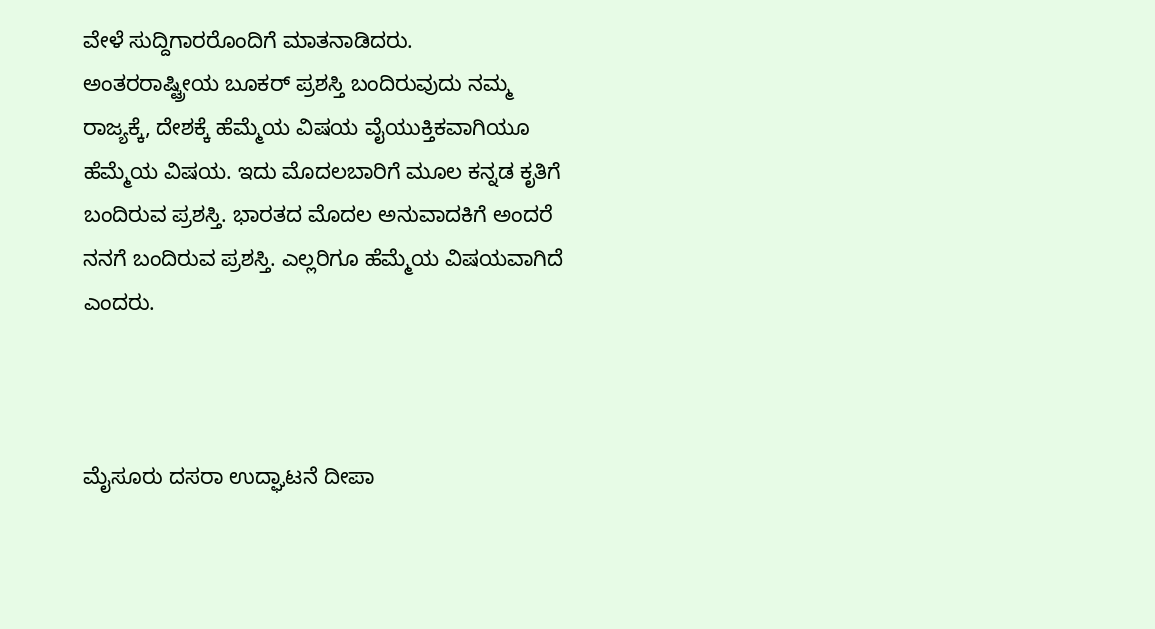ವೇಳೆ ಸುದ್ದಿಗಾರರೊಂದಿಗೆ ಮಾತನಾಡಿದರು.
ಅಂತರರಾಷ್ಟ್ರೀಯ ಬೂಕರ್ ಪ್ರಶಸ್ತಿ ಬಂದಿರುವುದು ನಮ್ಮ ರಾಜ್ಯಕ್ಕೆ, ದೇಶಕ್ಕೆ ಹೆಮ್ಮೆಯ ವಿಷಯ ವೈಯುಕ್ತಿಕವಾಗಿಯೂ ಹೆಮ್ಮೆಯ ವಿಷಯ. ಇದು ಮೊದಲಬಾರಿಗೆ ಮೂಲ ಕನ್ನಡ ಕೃತಿಗೆ ಬಂದಿರುವ ಪ್ರಶಸ್ತಿ. ಭಾರತದ ಮೊದಲ ಅನುವಾದಕಿಗೆ ಅಂದರೆ ನನಗೆ ಬಂದಿರುವ ಪ್ರಶಸ್ತಿ. ಎಲ್ಲರಿಗೂ ಹೆಮ್ಮೆಯ ವಿಷಯವಾಗಿದೆ ಎಂದರು.



ಮೈಸೂರು ದಸರಾ ಉದ್ಘಾಟನೆ ದೀಪಾ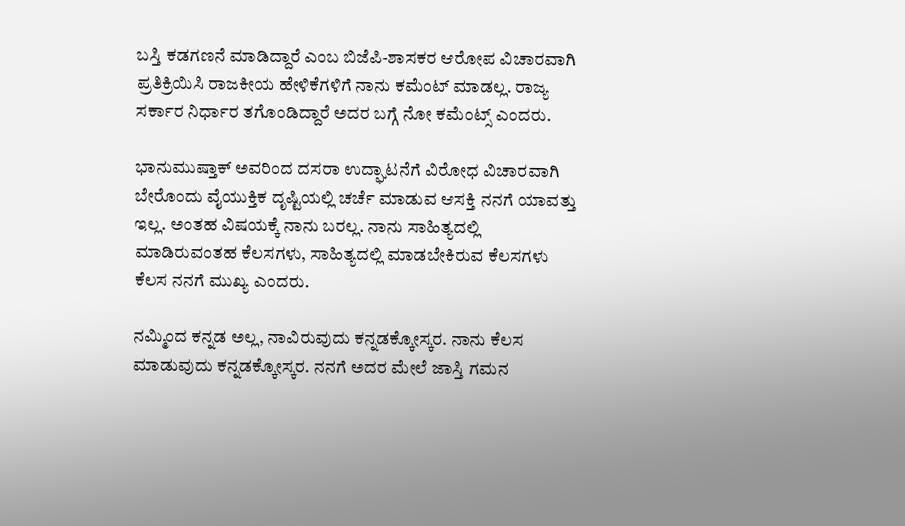ಬಸ್ತಿ ಕಡಗಣನೆ ಮಾಡಿದ್ದಾರೆ ಎಂಬ ಬಿಜೆಪಿ-ಶಾಸಕರ ಆರೋಪ ವಿಚಾರವಾಗಿ ಪ್ರತಿಕ್ರಿಯಿಸಿ ರಾಜಕೀಯ ಹೇಳಿಕೆಗಳಿಗೆ ನಾನು ಕಮೆಂಟ್ ಮಾಡಲ್ಲ. ರಾಜ್ಯ ಸರ್ಕಾರ ನಿರ್ಧಾರ ತಗೊಂಡಿದ್ದಾರೆ ಅದರ ಬಗ್ಗೆ ನೋ ಕಮೆಂಟ್ಸ್ ಎಂದರು.

ಭಾನುಮುಷ್ತಾಕ್ ಅವರಿಂದ ದಸರಾ ಉದ್ಘಾಟನೆಗೆ ವಿರೋಧ ವಿಚಾರವಾಗಿ ಬೇರೊಂದು ವೈಯುಕ್ತಿಕ ದೃಷ್ಟಿಯಲ್ಲಿ ಚರ್ಚೆ ಮಾಡುವ ಆಸಕ್ತಿ ನನಗೆ ಯಾವತ್ತು ಇಲ್ಲ. ಅಂತಹ ವಿಷಯಕ್ಕೆ ನಾನು ಬರಲ್ಲ. ನಾನು ಸಾಹಿತ್ಯದಲ್ಲಿ ಮಾಡಿರುವಂತಹ ಕೆಲಸಗಳು, ಸಾಹಿತ್ಯದಲ್ಲಿ ಮಾಡಬೇಕಿರುವ ಕೆಲಸಗಳು ಕೆಲಸ ನನಗೆ ಮುಖ್ಯ ಎಂದರು.

ನಮ್ಮಿಂದ ಕನ್ನಡ ಅಲ್ಲ, ನಾವಿರುವುದು ಕನ್ನಡಕ್ಕೋಸ್ಕರ. ನಾನು ಕೆಲಸ ಮಾಡುವುದು ಕನ್ನಡಕ್ಕೋಸ್ಕರ. ನನಗೆ ಅದರ ಮೇಲೆ ಜಾಸ್ತಿ ಗಮನ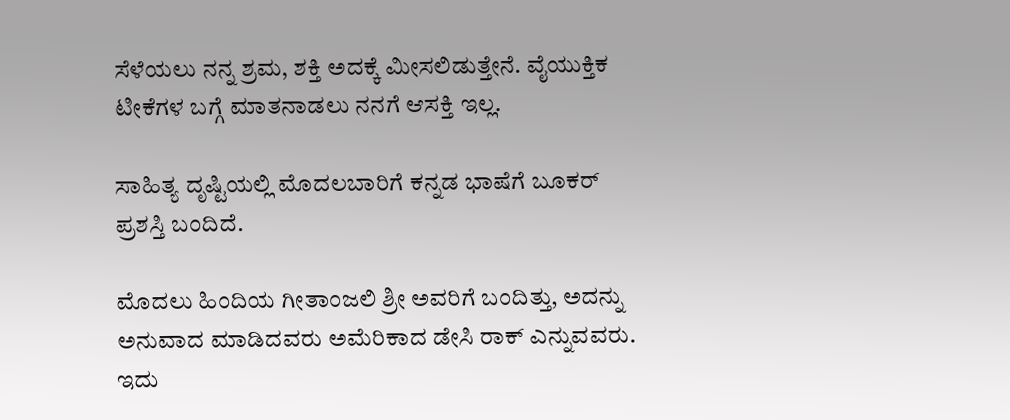ಸೆಳೆಯಲು ನನ್ನ ಶ್ರಮ, ಶಕ್ತಿ ಅದಕ್ಕೆ ಮೀಸಲಿಡುತ್ತೇನೆ. ವೈಯುಕ್ತಿಕ ಟೀಕೆಗಳ ಬಗ್ಗೆ ಮಾತನಾಡಲು ನನಗೆ ಆಸಕ್ತಿ ಇಲ್ಲ.

ಸಾಹಿತ್ಯ ದೃಷ್ಟಿಯಲ್ಲಿ ಮೊದಲಬಾರಿಗೆ ಕನ್ನಡ ಭಾಷೆಗೆ ಬೂಕರ್ ಪ್ರಶಸ್ತಿ ಬಂದಿದೆ.

ಮೊದಲು ಹಿಂದಿಯ ಗೀತಾಂಜಲಿ ಶ್ರೀ ಅವರಿಗೆ ಬಂದಿತ್ತು, ಅದನ್ನು ಅನುವಾದ ಮಾಡಿದವರು ಅಮೆರಿಕಾದ ಡೇಸಿ ರಾಕ್ ಎನ್ನುವವರು. ಇದು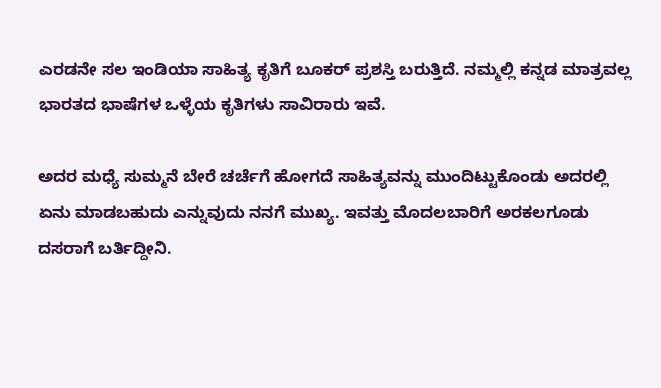ಎರಡನೇ ಸಲ ಇಂಡಿಯಾ ಸಾಹಿತ್ಯ ಕೃತಿಗೆ ಬೂಕರ್ ಪ್ರಶಸ್ತಿ ಬರುತ್ತಿದೆ. ನಮ್ಮಲ್ಲಿ ಕನ್ನಡ ಮಾತ್ರವಲ್ಲ ಭಾರತದ ಭಾಷೆಗಳ ಒಳ್ಳೆಯ ಕೃತಿಗಳು ಸಾವಿರಾರು ಇವೆ.

ಅದರ ಮಧ್ಯೆ ಸುಮ್ಮನೆ ಬೇರೆ ಚರ್ಚೆಗೆ ಹೋಗದೆ ಸಾಹಿತ್ಯವನ್ನು ಮುಂದಿಟ್ಟುಕೊಂಡು ಅದರಲ್ಲಿ ಏನು ಮಾಡಬಹುದು ಎನ್ನುವುದು ನನಗೆ ಮುಖ್ಯ. ಇವತ್ತು ಮೊದಲಬಾರಿಗೆ ಅರಕಲಗೂಡು ದಸರಾಗೆ ಬರ್ತಿದ್ದೀನಿ.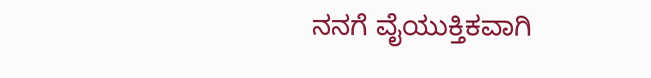ನನಗೆ ವೈಯುಕ್ತಿಕವಾಗಿ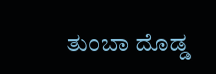ತುಂಬಾ ದೊಡ್ಡ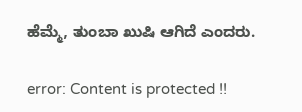ಹೆಮ್ಮೆ, ತುಂಬಾ ಖುಷಿ ಆಗಿದೆ ಎಂದರು.

error: Content is protected !!